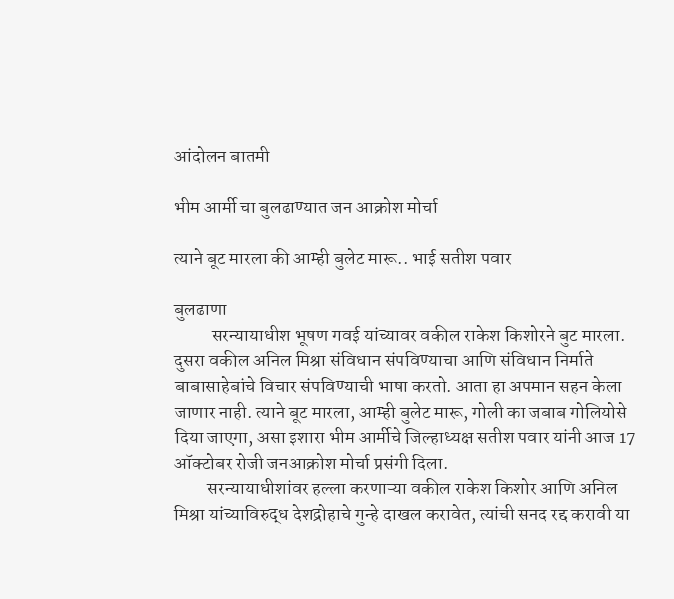आंदोलन बातमी

भीम आर्मी चा बुलढाण्यात जन आक्रोश मोर्चा

त्याने बूट मारला की आम्ही बुलेट मारू.. भाई सतीश पवार

बुलढाणा
          सरन्यायाधीश भूषण गवई यांच्यावर वकील राकेश किशोरने बुट मारला. दुसरा वकील अनिल मिश्रा संविधान संपविण्याचा आणि संविधान निर्माते बाबासाहेबांचे विचार संपविण्याची भाषा करतो. आता हा अपमान सहन केला जाणार नाही. त्याने बूट मारला, आम्ही बुलेट मारू, गोली का जबाब गोलियोसे दिया जाएगा, असा इशारा भीम आर्मीचे जिल्हाध्यक्ष सतीश पवार यांनी आज 17 ऑक्टोबर रोजी जनआक्रोश मोर्चा प्रसंगी दिला.
         सरन्यायाधीशांवर हल्ला करणाऱ्या वकील राकेश किशोर आणि अनिल मिश्रा यांच्याविरुद्ध देशद्रोहाचे गुन्हे दाखल करावेत, त्यांची सनद रद्द करावी या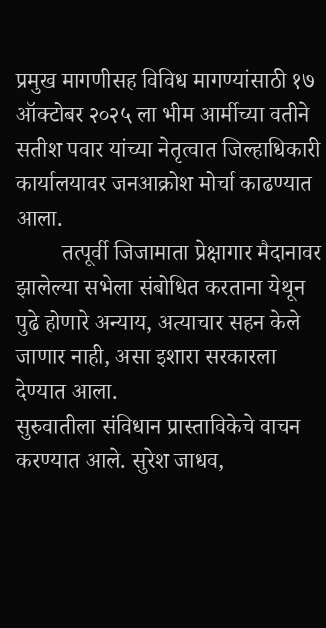प्रमुख मागणीसह विविध मागण्यांसाठी १७ ऑक्टोबर २०२५ ला भीम आर्मीच्या वतीने सतीश पवार यांच्या नेतृत्वात जिल्हाधिकारी कार्यालयावर जनआक्रोश मोर्चा काढण्यात आला.
        तत्पूर्वी जिजामाता प्रेक्षागार मैदानावर झालेल्या सभेला संबोधित करताना येथून पुढे होणारे अन्याय, अत्याचार सहन केले जाणार नाही, असा इशारा सरकारला देण्यात आला.
सुरुवातीला संविधान प्रास्ताविकेचे वाचन करण्यात आले. सुरेश जाधव,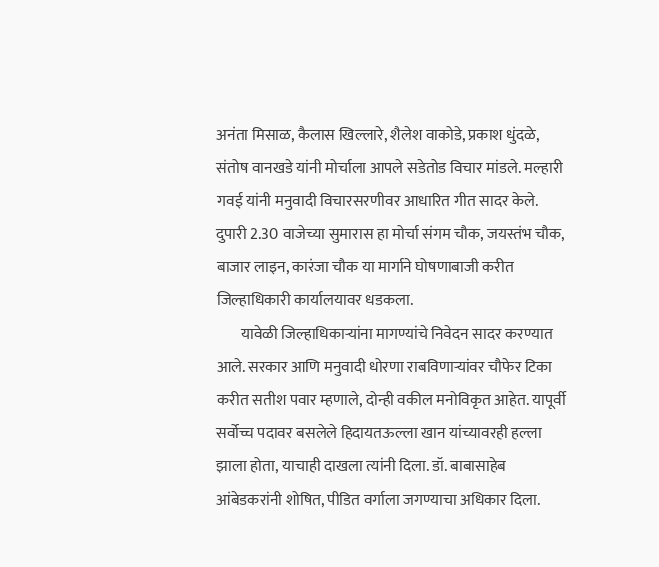अनंता मिसाळ, कैलास खिल्लारे, शैलेश वाकोडे, प्रकाश धुंदळे, संतोष वानखडे यांनी मोर्चाला आपले सडेतोड विचार मांडले. मल्हारी गवई यांनी मनुवादी विचारसरणीवर आधारित गीत सादर केले. दुपारी 2.30 वाजेच्या सुमारास हा मोर्चा संगम चौक, जयस्तंभ चौक, बाजार लाइन, कारंजा चौक या मार्गाने घोषणाबाजी करीत  जिल्हाधिकारी कार्यालयावर धडकला.
        यावेळी जिल्हाधिकाऱ्यांना मागण्यांचे निवेदन सादर करण्यात आले. सरकार आणि मनुवादी धोरणा राबविणाऱ्यांवर चौफेर टिका करीत सतीश पवार म्हणाले, दोन्ही वकील मनोविकृत आहेत. यापूर्वी सर्वोच्च पदावर बसलेले हिदायतऊल्ला खान यांच्यावरही हल्ला झाला होता, याचाही दाखला त्यांनी दिला. डॉ. बाबासाहेब आंबेडकरांनी शोषित, पीडित वर्गाला जगण्याचा अधिकार दिला.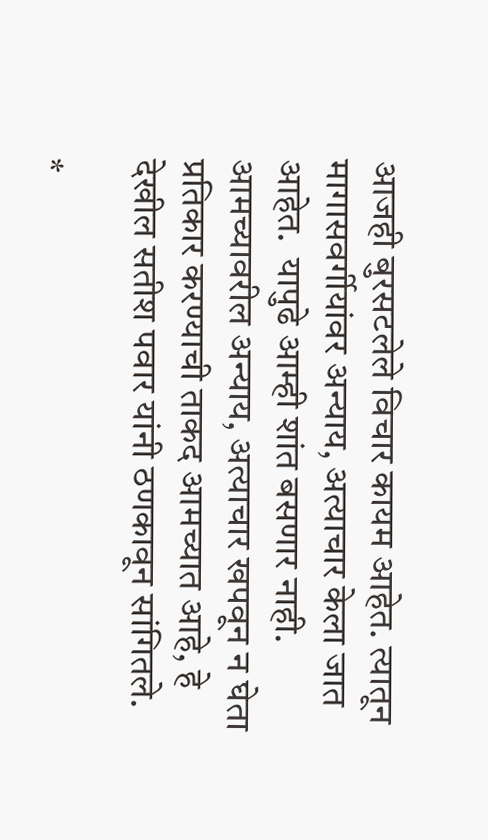आजही बुरसटलेले विचार कायम आहेत. त्यातून मागासवर्गीयांवर अन्याय, अत्याचार केला जात आहेत.  यापुढे आम्ही शांत बसणार नाही. आमच्यावरील अन्याय, अत्याचार खपवून न घेता प्रतिकार करण्याची ताकद आमच्यात आहे, हे देखील सतीश पवार यांनी ठणकावून सांगितले.

*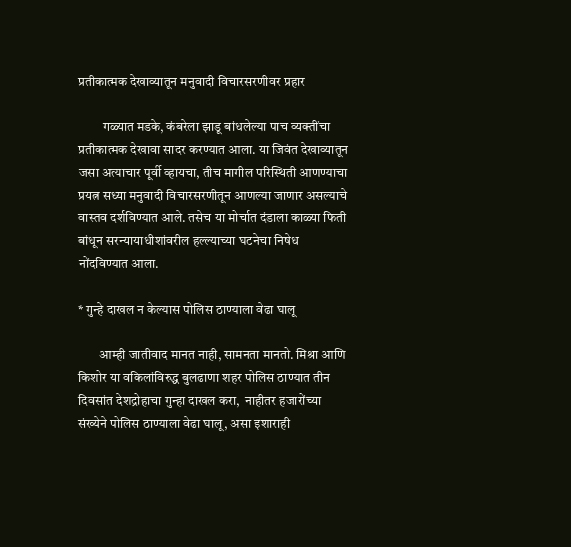प्रतीकात्मक देखाव्यातून मनुवादी विचारसरणीवर प्रहार

         गळ्यात मडके, कंबरेला झाडू बांधलेल्या पाच व्यक्तींचा प्रतीकात्मक देखावा सादर करण्यात आला. या जिवंत देखाव्यातून जसा अत्याचार पूर्वी व्हायचा, तीच मागील परिस्थिती आणण्याचा प्रयत्न सध्या मनुवादी विचारसरणीतून आणल्या जाणार असल्याचे वास्तव दर्शविण्यात आले. तसेच या मोर्चात दंडाला काळ्या फिती बांधून सरन्यायाधीशांवरील हल्ल्याच्या घटनेचा निषेध नोंदविण्यात आला.

* गुन्हे दाखल न केल्यास पोलिस ठाण्याला वेढा घालू

        आम्ही जातीवाद मानत नाही, सामनता मानतो. मिश्रा आणि किशोर या वकिलांविरुद्ध बुलढाणा शहर पोलिस ठाण्यात तीन दिवसांत देशद्रोहाचा गुन्हा दाखल करा,  नाहीतर हजारोंच्या संख्येने पोलिस ठाण्याला वेढा घालू, असा इशाराही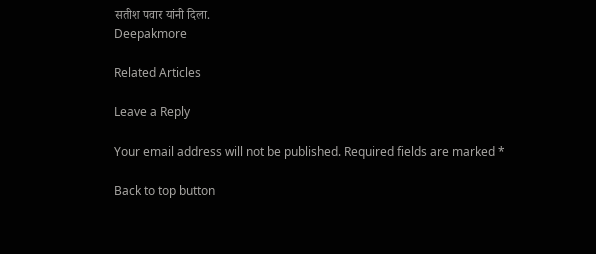सतीश पवार यांनी दिला.
Deepakmore

Related Articles

Leave a Reply

Your email address will not be published. Required fields are marked *

Back to top button